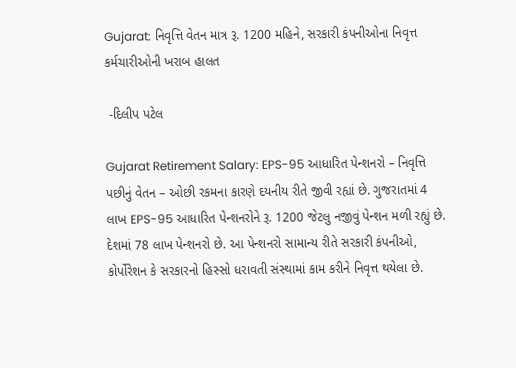Gujarat: નિવૃત્તિ વેતન માત્ર રૂ. 1200 મહિને, સરકારી કંપનીઓના નિવૃત્ત કર્મચારીઓની ખરાબ હાલત

 -દિલીપ પટેલ

Gujarat Retirement Salary: EPS-95 આધારિત પેન્શનરો – નિવૃત્તિ પછીનું વેતન – ઓછી રકમના કારણે દયનીય રીતે જીવી રહ્યાં છે. ગુજરાતમાં 4 લાખ EPS-95 આધારિત પેન્શનરોને રૂ. 1200 જેટલુ નજીવું પેન્શન મળી રહ્યું છે. દેશમાં 78 લાખ પેન્શનરો છે. આ પેન્શનરો સામાન્ય રીતે સરકારી કંપનીઓ, કોર્પોરેશન કે સરકારનો હિસ્સો ધરાવતી સંસ્થામાં કામ કરીને નિવૃત્ત થયેલા છે.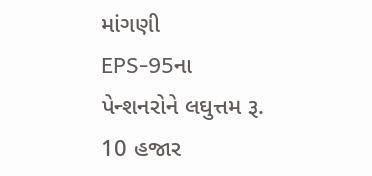માંગણી
EPS-95ના પેન્શનરોને લઘુત્તમ રૂ. 10 હજાર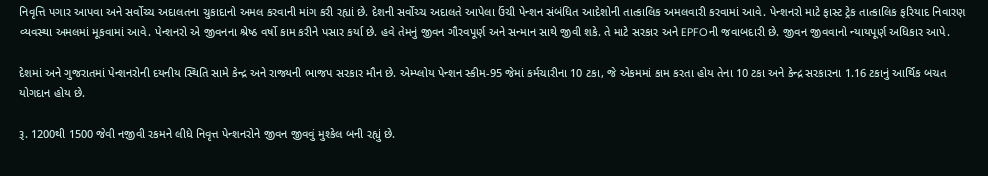નિવૃત્તિ પગાર આપવા અને સર્વોચ્ચ અદાલતના ચુકાદાનો અમલ કરવાની માંગ કરી રહ્યાં છે. દેશની સર્વોચ્ચ અદાલતે આપેલા ઉંચી પેન્શન સંબંધિત આદેશોની તાત્કાલિક અમલવારી કરવામાં આવે. પેન્શનરો માટે ફાસ્ટ ટ્રેક તાત્કાલિક ફરિયાદ નિવારણ વ્યવસ્થા અમલમાં મૂકવામાં આવે. પેન્શનરો એ જીવનના શ્રેષ્ઠ વર્ષો કામ કરીને પસાર કર્યા છે. હવે તેમનું જીવન ગૌરવપૂર્ણ અને સન્માન સાથે જીવી શકે. તે માટે સરકાર અને EPFOની જવાબદારી છે. જીવન જીવવાનો ન્યાયપૂર્ણ અધિકાર આપે.

દેશમાં અને ગુજરાતમાં પેન્શનરોની દયનીય સ્થિતિ સામે કેન્દ્ર અને રાજ્યની ભાજપ સરકાર મૌન છે. એમ્પ્લોય પેન્શન સ્કીમ-95 જેમાં કર્મચારીના 10 ટકા, જે એકમમાં કામ કરતા હોય તેના 10 ટકા અને કેન્દ્ર સરકારના 1.16 ટકાનું આર્થિક બચત યોગદાન હોય છે.

રૂ. 1200થી 1500 જેવી નજીવી રકમને લીધે નિવૃત્ત પેન્શનરોને જીવન જીવવું મુશ્કેલ બની રહ્યું છે.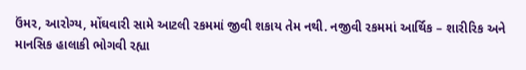ઉંમર, આરોગ્ય, મોંઘવારી સામે આટલી રકમમાં જીવી શકાય તેમ નથી. નજીવી રકમમાં આર્થિક – શારીરિક અને માનસિક હાલાકી ભોગવી રહ્યા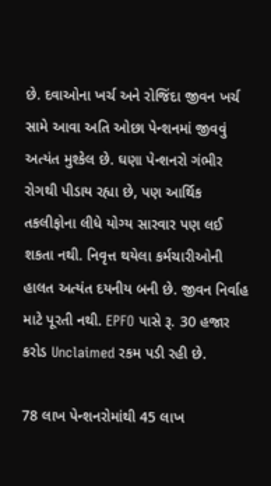છે. દવાઓના ખર્ચ અને રોજિંદા જીવન ખર્ચ સામે આવા અતિ ઓછા પેન્શનમાં જીવવું અત્યંત મુશ્કેલ છે. ઘણા પેન્શનરો ગંભીર રોગથી પીડાય રહ્યા છે, પણ આર્થિક તકલીફોના લીધે યોગ્ય સારવાર પણ લઈ શકતા નથી. નિવૃત્ત થયેલા કર્મચારીઓની હાલત અત્યંત દયનીય બની છે. જીવન નિર્વાહ માટે પૂરતી નથી. EPFO પાસે રૂ. 30 હજાર કરોડ Unclaimed રકમ પડી રહી છે.

78 લાખ પેન્શનરોમાંથી 45 લાખ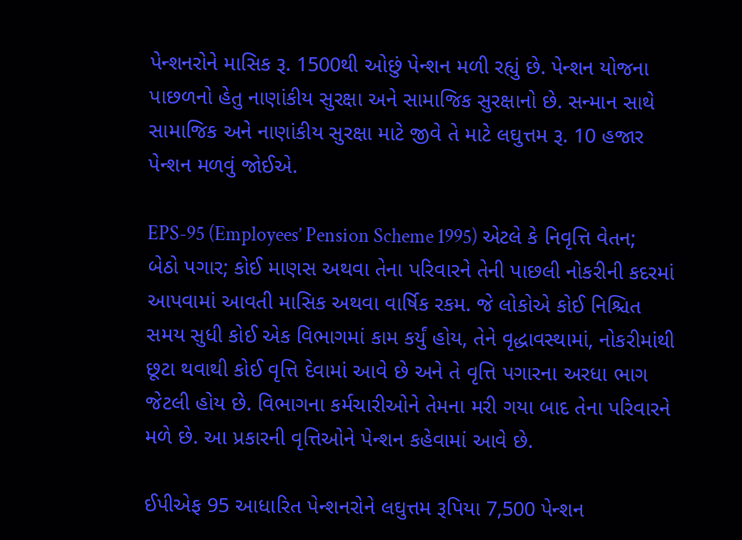પેન્શનરોને માસિક રૂ. 1500થી ઓછું પેન્શન મળી રહ્યું છે. પેન્શન યોજના પાછળનો હેતુ નાણાંકીય સુરક્ષા અને સામાજિક સુરક્ષાનો છે. સન્માન સાથે સામાજિક અને નાણાંકીય સુરક્ષા માટે જીવે તે માટે લઘુત્તમ રૂ. 10 હજાર પેન્શન મળવું જોઈએ.

EPS-95 (Employees’ Pension Scheme 1995) એટલે કે નિવૃત્તિ વેતન; બેઠો પગાર; કોઈ માણસ અથવા તેના પરિવારને તેની પાછલી નોકરીની કદરમાં આપવામાં આવતી માસિક અથવા વાર્ષિક રકમ. જે લોકોએ કોઈ નિશ્ચિત સમય સુધી કોઈ એક વિભાગમાં કામ કર્યું હોય, તેને વૃદ્ધાવસ્થામાં, નોકરીમાંથી છૂટા થવાથી કોઈ વૃત્તિ દેવામાં આવે છે અને તે વૃત્તિ પગારના અરધા ભાગ જેટલી હોય છે. વિભાગના કર્મચારીઓને તેમના મરી ગયા બાદ તેના પરિવારને મળે છે. આ પ્રકારની વૃત્તિઓને પેન્શન કહેવામાં આવે છે.

ઈપીએફ 95 આધારિત પેન્શનરોને લઘુત્તમ રૂપિયા 7,500 પેન્શન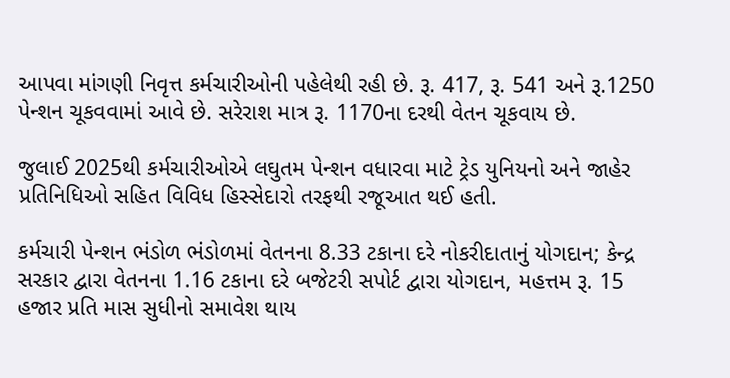આપવા માંગણી નિવૃત્ત કર્મચારીઓની પહેલેથી રહી છે. રૂ. 417, રૂ. 541 અને રૂ.1250 પેન્શન ચૂકવવામાં આવે છે. સરેરાશ માત્ર રૂ. 1170ના દરથી વેતન ચૂકવાય છે.

જુલાઈ 2025થી કર્મચારીઓએ લઘુતમ પેન્શન વધારવા માટે ટ્રેડ યુનિયનો અને જાહેર પ્રતિનિધિઓ સહિત વિવિધ હિસ્સેદારો તરફથી રજૂઆત થઈ હતી.

કર્મચારી પેન્શન ભંડોળ ભંડોળમાં વેતનના 8.33 ટકાના દરે નોકરીદાતાનું યોગદાન; કેન્દ્ર સરકાર દ્વારા વેતનના 1.16 ટકાના દરે બજેટરી સપોર્ટ દ્વારા યોગદાન, મહત્તમ રૂ. 15 હજાર પ્રતિ માસ સુધીનો સમાવેશ થાય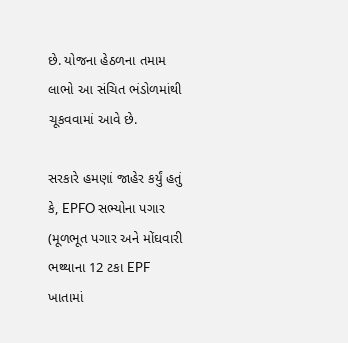છે. યોજના હેઠળના તમામ લાભો આ સંચિત ભંડોળમાંથી ચૂકવવામાં આવે છે.

સરકારે હમણાં જાહેર કર્યું હતું કે, EPFO સભ્યોના પગાર (મૂળભૂત પગાર અને મોંઘવારી ભથ્થાના 12 ટકા EPF ખાતામાં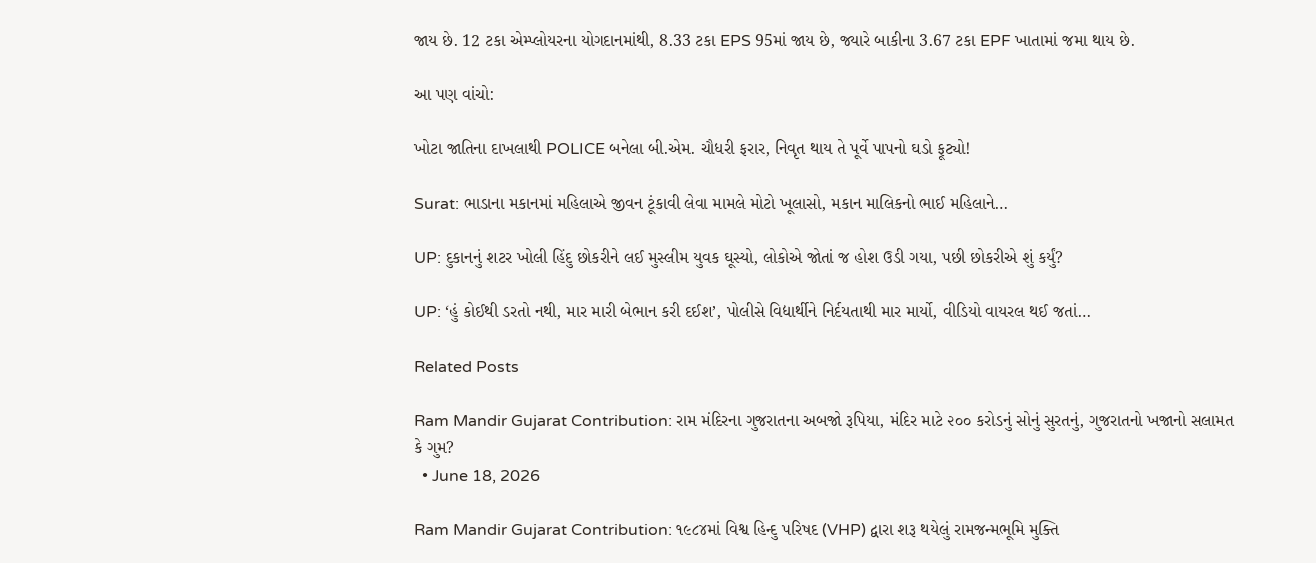જાય છે. 12 ટકા એમ્પ્લોયરના યોગદાનમાંથી, 8.33 ટકા EPS 95માં જાય છે, જ્યારે બાકીના 3.67 ટકા EPF ખાતામાં જમા થાય છે.

આ પણ વાંચો:

ખોટા જાતિના દાખલાથી POLICE બનેલા બી.એમ. ચૌધરી ફરાર, નિવૃત થાય તે પૂર્વે પાપનો ઘડો ફૂટ્યો!

Surat: ભાડાના મકાનમાં મહિલાએ જીવન ટૂંકાવી લેવા મામલે મોટો ખૂલાસો, મકાન માલિકનો ભાઈ મહિલાને…

UP: દુકાનનું શટર ખોલી હિંદુ છોકરીને લઈ મુસ્લીમ યુવક ઘૂસ્યો, લોકોએ જોતાં જ હોશ ઉડી ગયા, પછી છોકરીએ શું કર્યું?

UP: ‘હું કોઈથી ડરતો નથી, માર મારી બેભાન કરી દઈશ’, પોલીસે વિદ્યાર્થીને નિર્દયતાથી માર માર્યો, વીડિયો વાયરલ થઈ જતાં…

Related Posts

Ram Mandir Gujarat Contribution: રામ મંદિરના ગુજરાતના અબજો રૂપિયા, મંદિર માટે ૨૦૦ કરોડનું સોનું સુરતનું, ગુજરાતનો ખજાનો સલામત કે ગુમ?
  • June 18, 2026

Ram Mandir Gujarat Contribution: ૧૯૮૪માં વિશ્વ હિન્દુ પરિષદ (VHP) દ્વારા શરૂ થયેલું રામજન્મભૂમિ મુક્તિ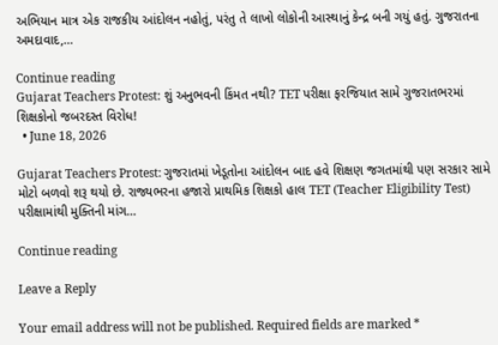અભિયાન માત્ર એક રાજકીય આંદોલન નહોતું, પરંતુ તે લાખો લોકોની આસ્થાનું કેન્દ્ર બની ગયું હતું. ગુજરાતના અમદાવાદ,…

Continue reading
Gujarat Teachers Protest: શું અનુભવની કિંમત નથી? TET પરીક્ષા ફરજિયાત સામે ગુજરાતભરમાં શિક્ષકોનો જબરદસ્ત વિરોધ!
  • June 18, 2026

Gujarat Teachers Protest: ગુજરાતમાં ખેડૂતોના આંદોલન બાદ હવે શિક્ષણ જગતમાંથી પણ સરકાર સામે મોટો બળવો શરૂ થયો છે. રાજ્યભરના હજારો પ્રાથમિક શિક્ષકો હાલ TET (Teacher Eligibility Test) પરીક્ષામાંથી મુક્તિની માંગ…

Continue reading

Leave a Reply

Your email address will not be published. Required fields are marked *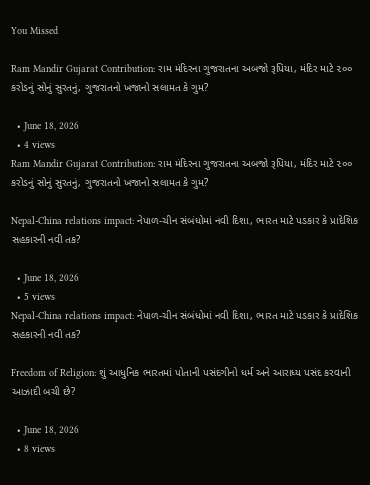You Missed

Ram Mandir Gujarat Contribution: રામ મંદિરના ગુજરાતના અબજો રૂપિયા, મંદિર માટે ૨૦૦ કરોડનું સોનું સુરતનું, ગુજરાતનો ખજાનો સલામત કે ગુમ?

  • June 18, 2026
  • 4 views
Ram Mandir Gujarat Contribution: રામ મંદિરના ગુજરાતના અબજો રૂપિયા, મંદિર માટે ૨૦૦ કરોડનું સોનું સુરતનું, ગુજરાતનો ખજાનો સલામત કે ગુમ?

Nepal-China relations impact: નેપાળ-ચીન સંબંધોમાં નવી દિશા, ભારત માટે પડકાર કે પ્રાદેશિક સહકારની નવી તક?

  • June 18, 2026
  • 5 views
Nepal-China relations impact: નેપાળ-ચીન સંબંધોમાં નવી દિશા, ભારત માટે પડકાર કે પ્રાદેશિક સહકારની નવી તક?

Freedom of Religion: શું આધુનિક ભારતમાં પોતાની પસંદગીનો ધર્મ અને આરાધ્ય પસંદ કરવાની આઝાદી બચી છે?

  • June 18, 2026
  • 8 views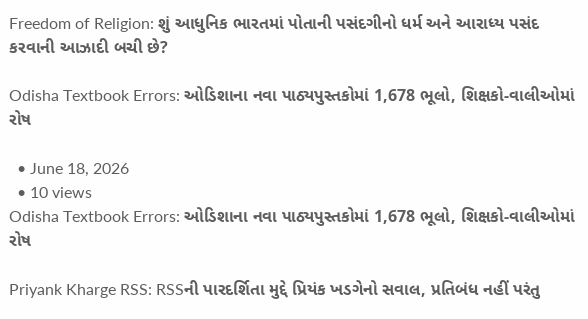Freedom of Religion: શું આધુનિક ભારતમાં પોતાની પસંદગીનો ધર્મ અને આરાધ્ય પસંદ કરવાની આઝાદી બચી છે?

Odisha Textbook Errors: ઓડિશાના નવા પાઠ્યપુસ્તકોમાં 1,678 ભૂલો, શિક્ષકો-વાલીઓમાં રોષ

  • June 18, 2026
  • 10 views
Odisha Textbook Errors: ઓડિશાના નવા પાઠ્યપુસ્તકોમાં 1,678 ભૂલો, શિક્ષકો-વાલીઓમાં રોષ

Priyank Kharge RSS: RSSની પારદર્શિતા મુદ્દે પ્રિયંક ખડગેનો સવાલ, પ્રતિબંધ નહીં પરંતુ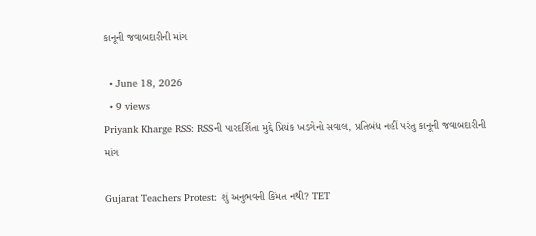કાનૂની જવાબદારીની માંગ

  • June 18, 2026
  • 9 views
Priyank Kharge RSS: RSSની પારદર્શિતા મુદ્દે પ્રિયંક ખડગેનો સવાલ, પ્રતિબંધ નહીં પરંતુ કાનૂની જવાબદારીની માંગ

Gujarat Teachers Protest: શું અનુભવની કિંમત નથી? TET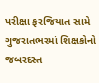પરીક્ષા ફરજિયાત સામે ગુજરાતભરમાં શિક્ષકોનો જબરદસ્ત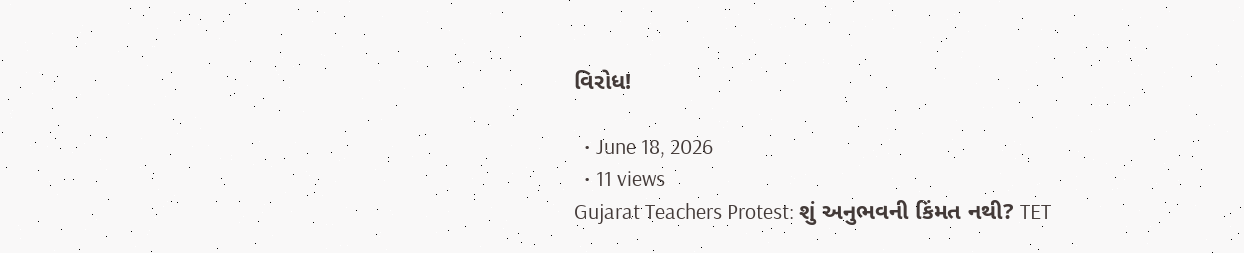વિરોધ!

  • June 18, 2026
  • 11 views
Gujarat Teachers Protest: શું અનુભવની કિંમત નથી? TET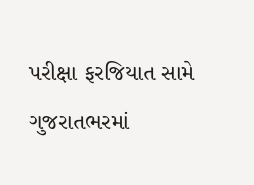પરીક્ષા ફરજિયાત સામે ગુજરાતભરમાં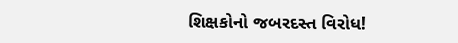શિક્ષકોનો જબરદસ્ત વિરોધ!